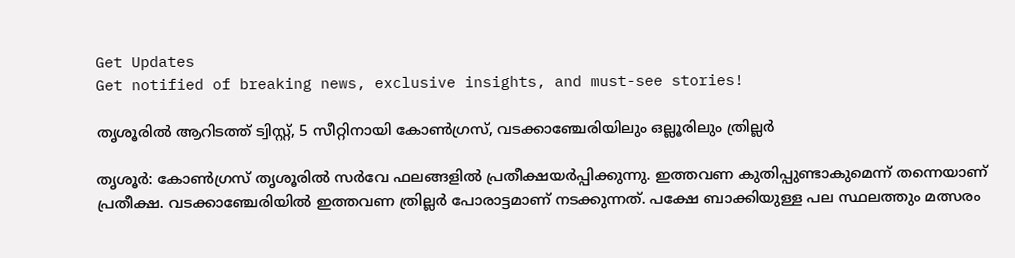Get Updates
Get notified of breaking news, exclusive insights, and must-see stories!

തൃശൂരില്‍ ആറിടത്ത് ട്വിസ്റ്റ്, 5 സീറ്റിനായി കോണ്‍ഗ്രസ്, വടക്കാഞ്ചേരിയിലും ഒല്ലൂരിലും ത്രില്ലര്‍

തൃശൂര്‍: കോണ്‍ഗ്രസ് തൃശൂരില്‍ സര്‍വേ ഫലങ്ങളില്‍ പ്രതീക്ഷയര്‍പ്പിക്കുന്നു. ഇത്തവണ കുതിപ്പുണ്ടാകുമെന്ന് തന്നെയാണ് പ്രതീക്ഷ. വടക്കാഞ്ചേരിയില്‍ ഇത്തവണ ത്രില്ലര്‍ പോരാട്ടമാണ് നടക്കുന്നത്. പക്ഷേ ബാക്കിയുള്ള പല സ്ഥലത്തും മത്സരം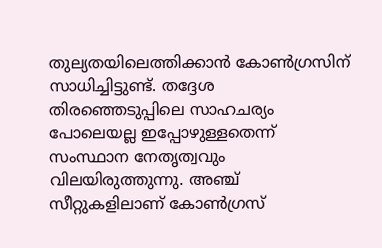തുല്യതയിലെത്തിക്കാന്‍ കോണ്‍ഗ്രസിന് സാധിച്ചിട്ടുണ്ട്. തദ്ദേശ തിരഞ്ഞെടുപ്പിലെ സാഹചര്യം പോലെയല്ല ഇപ്പോഴുള്ളതെന്ന് സംസ്ഥാന നേതൃത്വവും വിലയിരുത്തുന്നു. അഞ്ച് സീറ്റുകളിലാണ് കോണ്‍ഗ്രസ്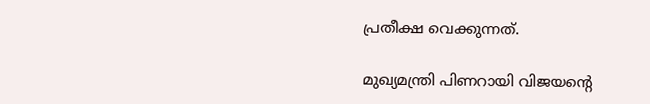പ്രതീക്ഷ വെക്കുന്നത്.

മുഖ്യമന്ത്രി പിണറായി വിജയന്‍റെ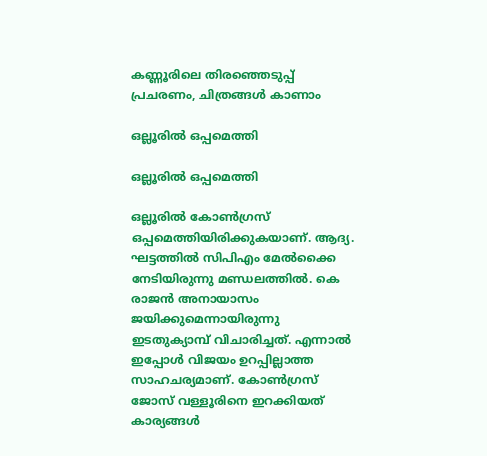കണ്ണൂരിലെ തിരഞ്ഞെടുപ്പ് പ്രചരണം, ചിത്രങ്ങള്‍ കാണാം

ഒല്ലൂരില്‍ ഒപ്പമെത്തി

ഒല്ലൂരില്‍ ഒപ്പമെത്തി

ഒല്ലൂരില്‍ കോണ്‍ഗ്രസ് ഒപ്പമെത്തിയിരിക്കുകയാണ്. ആദ്യ. ഘട്ടത്തില്‍ സിപിഎം മേല്‍ക്കൈ നേടിയിരുന്നു മണ്ഡലത്തില്‍. കെ രാജന്‍ അനായാസം ജയിക്കുമെന്നായിരുന്നു ഇടതുക്യാമ്പ് വിചാരിച്ചത്. എന്നാല്‍ ഇപ്പോള്‍ വിജയം ഉറപ്പില്ലാത്ത സാഹചര്യമാണ്. കോണ്‍ഗ്രസ് ജോസ് വള്ളൂരിനെ ഇറക്കിയത് കാര്യങ്ങള്‍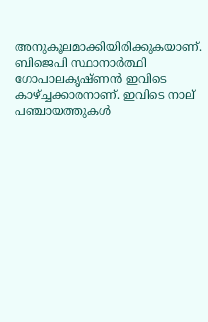അനുകൂലമാക്കിയിരിക്കുകയാണ്. ബിജെപി സ്ഥാനാര്‍ത്ഥി ഗോപാലകൃഷ്ണന്‍ ഇവിടെ കാഴ്ച്ചക്കാരനാണ്. ഇവിടെ നാല് പഞ്ചായത്തുകള്‍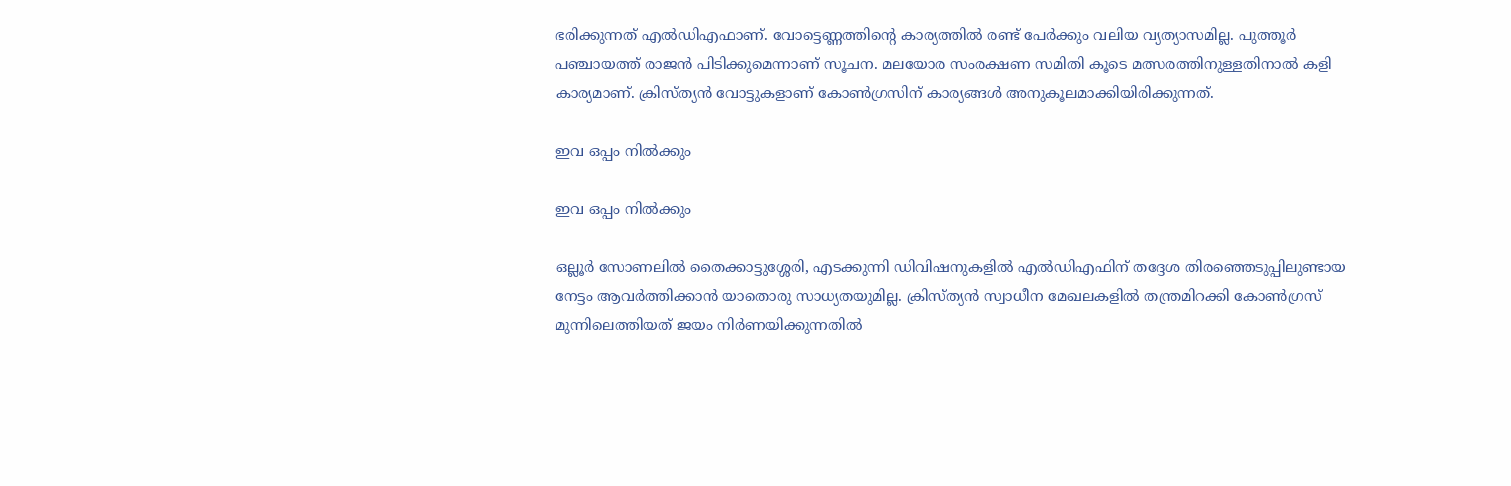ഭരിക്കുന്നത് എല്‍ഡിഎഫാണ്. വോട്ടെണ്ണത്തിന്റെ കാര്യത്തില്‍ രണ്ട് പേര്‍ക്കും വലിയ വ്യത്യാസമില്ല. പുത്തൂര്‍ പഞ്ചായത്ത് രാജന്‍ പിടിക്കുമെന്നാണ് സൂചന. മലയോര സംരക്ഷണ സമിതി കൂടെ മത്സരത്തിനുള്ളതിനാല്‍ കളി കാര്യമാണ്. ക്രിസ്ത്യന്‍ വോട്ടുകളാണ് കോണ്‍ഗ്രസിന് കാര്യങ്ങള്‍ അനുകൂലമാക്കിയിരിക്കുന്നത്.

ഇവ ഒപ്പം നില്‍ക്കും

ഇവ ഒപ്പം നില്‍ക്കും

ഒല്ലൂര്‍ സോണലില്‍ തൈക്കാട്ടുശ്ശേരി, എടക്കുന്നി ഡിവിഷനുകളില്‍ എല്‍ഡിഎഫിന് തദ്ദേശ തിരഞ്ഞെടുപ്പിലുണ്ടായ നേട്ടം ആവര്‍ത്തിക്കാന്‍ യാതൊരു സാധ്യതയുമില്ല. ക്രിസ്ത്യന്‍ സ്വാധീന മേഖലകളില്‍ തന്ത്രമിറക്കി കോണ്‍ഗ്രസ് മുന്നിലെത്തിയത് ജയം നിര്‍ണയിക്കുന്നതില്‍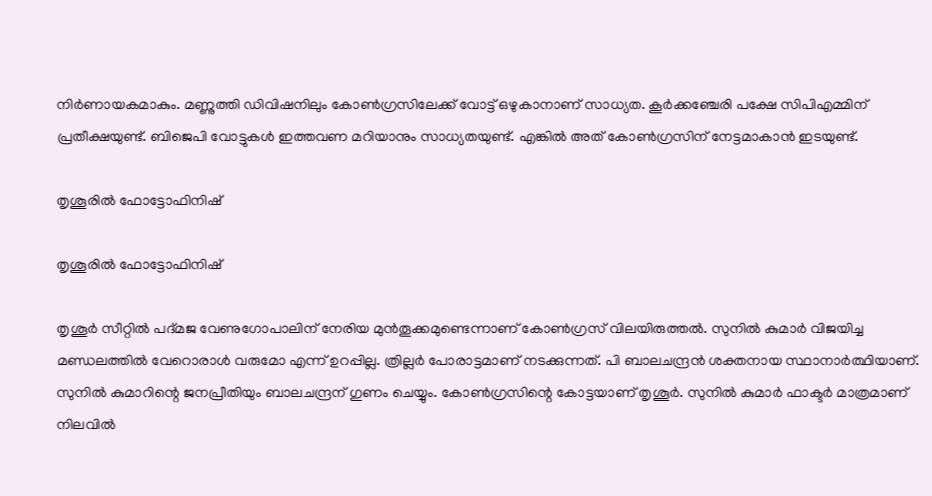നിര്‍ണായകമാകും. മണ്ണുത്തി ഡിവിഷനിലും കോണ്‍ഗ്രസിലേക്ക് വോട്ട് ഒഴുകാനാണ് സാധ്യത. കൂര്‍ക്കഞ്ചേരി പക്ഷേ സിപിഎമ്മിന് പ്രതീക്ഷയുണ്ട്. ബിജെപി വോട്ടുകള്‍ ഇത്തവണ മറിയാനും സാധ്യതയുണ്ട്. എങ്കില്‍ അത് കോണ്‍ഗ്രസിന് നേട്ടമാകാന്‍ ഇടയുണ്ട്.

തൃശൂരില്‍ ഫോട്ടോഫിനിഷ്

തൃശൂരില്‍ ഫോട്ടോഫിനിഷ്

തൃശൂര്‍ സീറ്റില്‍ പദ്മജ വേണുഗോപാലിന് നേരിയ മുന്‍തൂക്കമുണ്ടെന്നാണ് കോണ്‍ഗ്രസ് വിലയിരുത്തല്‍. സുനില്‍ കുമാര്‍ വിജയിച്ച മണ്ഡലത്തില്‍ വേറൊരാള്‍ വരുമോ എന്ന് ഉറപ്പില്ല. ത്രില്ലര്‍ പോരാട്ടമാണ് നടക്കുന്നത്. പി ബാലചന്ദ്രന്‍ ശക്തനായ സ്ഥാനാര്‍ത്ഥിയാണ്. സുനില്‍ കുമാറിന്റെ ജനപ്രീതിയും ബാലചന്ദ്രന് ഗുണം ചെയ്യും. കോണ്‍ഗ്രസിന്റെ കോട്ടയാണ് തൃശൂര്‍. സുനില്‍ കുമാര്‍ ഫാക്ടര്‍ മാത്രമാണ് നിലവില്‍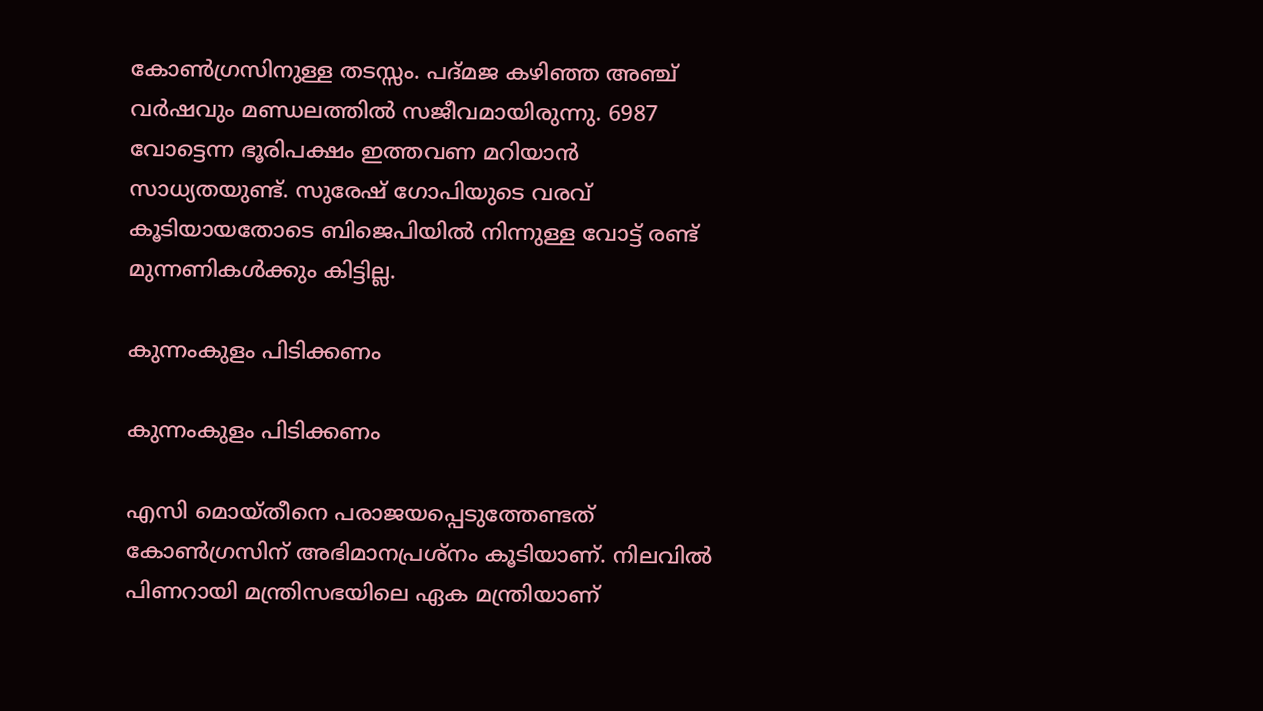കോണ്‍ഗ്രസിനുള്ള തടസ്സം. പദ്മജ കഴിഞ്ഞ അഞ്ച് വര്‍ഷവും മണ്ഡലത്തില്‍ സജീവമായിരുന്നു. 6987 വോട്ടെന്ന ഭൂരിപക്ഷം ഇത്തവണ മറിയാന്‍ സാധ്യതയുണ്ട്. സുരേഷ് ഗോപിയുടെ വരവ് കൂടിയായതോടെ ബിജെപിയില്‍ നിന്നുള്ള വോട്ട് രണ്ട് മുന്നണികള്‍ക്കും കിട്ടില്ല.

കുന്നംകുളം പിടിക്കണം

കുന്നംകുളം പിടിക്കണം

എസി മൊയ്തീനെ പരാജയപ്പെടുത്തേണ്ടത് കോണ്‍ഗ്രസിന് അഭിമാനപ്രശ്‌നം കൂടിയാണ്. നിലവില്‍ പിണറായി മന്ത്രിസഭയിലെ ഏക മന്ത്രിയാണ്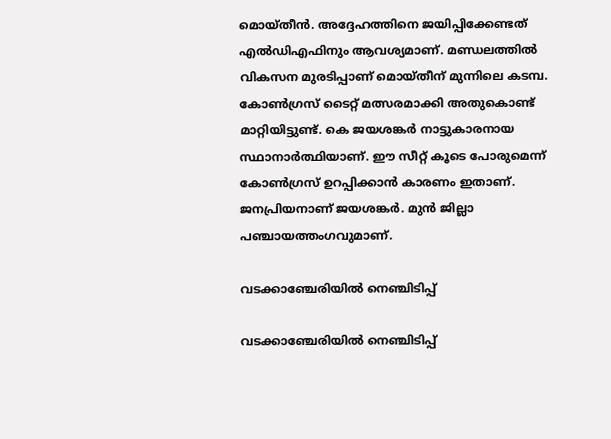മൊയ്തീന്‍. അദ്ദേഹത്തിനെ ജയിപ്പിക്കേണ്ടത് എല്‍ഡിഎഫിനും ആവശ്യമാണ്. മണ്ഡലത്തില്‍ വികസന മുരടിപ്പാണ് മൊയ്തീന് മുന്നിലെ കടമ്പ. കോണ്‍ഗ്രസ് ടൈറ്റ് മത്സരമാക്കി അതുകൊണ്ട് മാറ്റിയിട്ടുണ്ട്. കെ ജയശങ്കര്‍ നാട്ടുകാരനായ സ്ഥാനാര്‍ത്ഥിയാണ്. ഈ സീറ്റ് കൂടെ പോരുമെന്ന് കോണ്‍ഗ്രസ് ഉറപ്പിക്കാന്‍ കാരണം ഇതാണ്. ജനപ്രിയനാണ് ജയശങ്കര്‍. മുന്‍ ജില്ലാ പഞ്ചായത്തംഗവുമാണ്.

വടക്കാഞ്ചേരിയില്‍ നെഞ്ചിടിപ്പ്

വടക്കാഞ്ചേരിയില്‍ നെഞ്ചിടിപ്പ്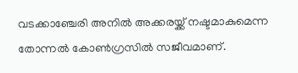വടക്കാഞ്ചേരി അനില്‍ അക്കരയ്ക്ക് നഷ്ടമാകുമെന്ന തോന്നല്‍ കോണ്‍ഗ്രസില്‍ സജീവമാണ്.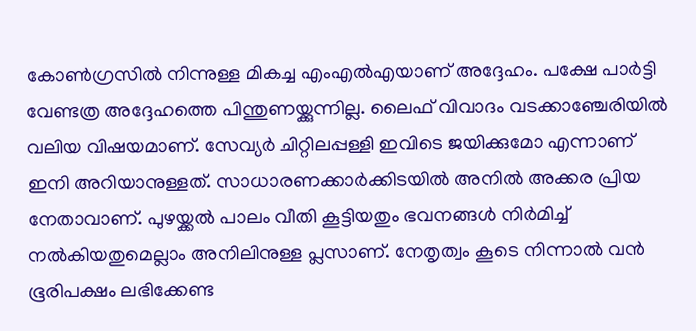കോണ്‍ഗ്രസില്‍ നിന്നുള്ള മികച്ച എംഎല്‍എയാണ് അദ്ദേഹം. പക്ഷേ പാര്‍ട്ടി വേണ്ടത്ര അദ്ദേഹത്തെ പിന്തുണയ്ക്കുന്നില്ല. ലൈഫ് വിവാദം വടക്കാഞ്ചേരിയില്‍ വലിയ വിഷയമാണ്. സേവ്യര്‍ ചിറ്റിലപ്പള്ളി ഇവിടെ ജയിക്കുമോ എന്നാണ് ഇനി അറിയാനുള്ളത്. സാധാരണക്കാര്‍ക്കിടയില്‍ അനില്‍ അക്കര പ്രിയ നേതാവാണ്. പുഴയ്ക്കല്‍ പാലം വീതി കൂട്ടിയതും ഭവനങ്ങള്‍ നിര്‍മിച്ച് നല്‍കിയതുമെല്ലാം അനിലിനുള്ള പ്ലസാണ്. നേതൃത്വം കൂടെ നിന്നാല്‍ വന്‍ ഭൂരിപക്ഷം ലഭിക്കേണ്ട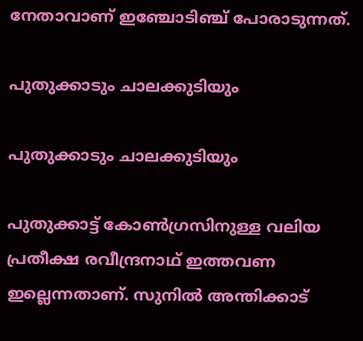നേതാവാണ് ഇഞ്ചോടിഞ്ച് പോരാടുന്നത്.

പുതുക്കാടും ചാലക്കുടിയും

പുതുക്കാടും ചാലക്കുടിയും

പുതുക്കാട്ട് കോണ്‍ഗ്രസിനുള്ള വലിയ പ്രതീക്ഷ രവീന്ദ്രനാഥ് ഇത്തവണ ഇല്ലെന്നതാണ്. സുനില്‍ അന്തിക്കാട്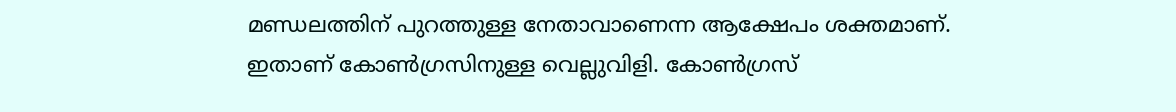മണ്ഡലത്തിന് പുറത്തുള്ള നേതാവാണെന്ന ആക്ഷേപം ശക്തമാണ്. ഇതാണ് കോണ്‍ഗ്രസിനുള്ള വെല്ലുവിളി. കോണ്‍ഗ്രസ്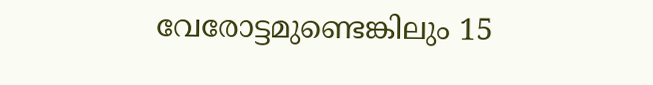വേരോട്ടമുണ്ടെങ്കിലും 15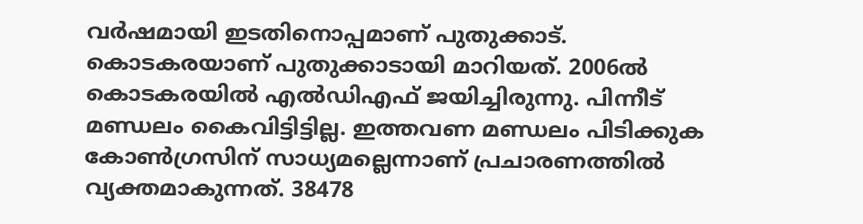വര്‍ഷമായി ഇടതിനൊപ്പമാണ് പുതുക്കാട്. കൊടകരയാണ് പുതുക്കാടായി മാറിയത്. 2006ല്‍ കൊടകരയില്‍ എല്‍ഡിഎഫ് ജയിച്ചിരുന്നു. പിന്നീട് മണ്ഡലം കൈവിട്ടിട്ടില്ല. ഇത്തവണ മണ്ഡലം പിടിക്കുക കോണ്‍ഗ്രസിന് സാധ്യമല്ലെന്നാണ് പ്രചാരണത്തില്‍ വ്യക്തമാകുന്നത്. 38478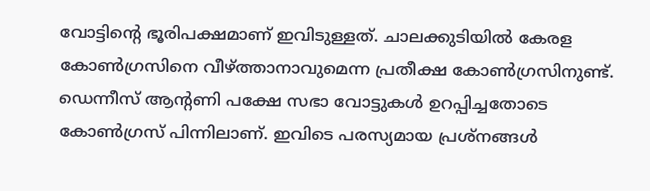വോട്ടിന്റെ ഭൂരിപക്ഷമാണ് ഇവിടുള്ളത്. ചാലക്കുടിയില്‍ കേരള കോണ്‍ഗ്രസിനെ വീഴ്ത്താനാവുമെന്ന പ്രതീക്ഷ കോണ്‍ഗ്രസിനുണ്ട്. ഡെന്നീസ് ആന്റണി പക്ഷേ സഭാ വോട്ടുകള്‍ ഉറപ്പിച്ചതോടെ കോണ്‍ഗ്രസ് പിന്നിലാണ്. ഇവിടെ പരസ്യമായ പ്രശ്‌നങ്ങള്‍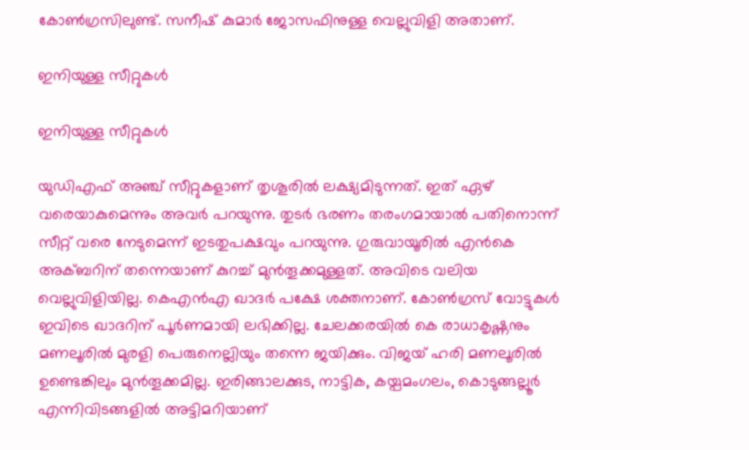കോണ്‍ഗ്രസിലുണ്ട്. സനീഷ് കുമാര്‍ ജോസഫിനുള്ള വെല്ലുവിളി അതാണ്.

ഇനിയുള്ള സീറ്റുകള്‍

ഇനിയുള്ള സീറ്റുകള്‍

യുഡിഎഫ് അഞ്ച് സീറ്റുകളാണ് തൃശൂരില്‍ ലക്ഷ്യമിടുന്നത്. ഇത് ഏഴ് വരെയാകുമെന്നും അവര്‍ പറയുന്നു. തുടര്‍ ഭരണം തരംഗമായാല്‍ പതിനൊന്ന് സീറ്റ് വരെ നേടുമെന്ന് ഇടതുപക്ഷവും പറയുന്നു. ഗുരുവായൂരില്‍ എന്‍കെ അക്ബറിന് തന്നെയാണ് കുറച്ച് മുന്‍തൂക്കമുള്ളത്. അവിടെ വലിയ വെല്ലുവിളിയില്ല. കെഎന്‍എ ഖാദര്‍ പക്ഷേ ശക്തനാണ്. കോണ്‍ഗ്രസ് വോട്ടുകള്‍ ഇവിടെ ഖാദറിന് പൂര്‍ണമായി ലഭിക്കില്ല. ചേലക്കരയില്‍ കെ രാധാകൃഷ്ണനും മണലൂരില്‍ മുരളി പെരുനെല്ലിയും തന്നെ ജയിക്കും. വിജയ് ഹരി മണലൂരില്‍ ഉണ്ടെങ്കിലും മുന്‍തൂക്കമില്ല. ഇരിങ്ങാലക്കുട, നാട്ടിക, കയ്പമംഗലം, കൊടുങ്ങല്ലൂര്‍ എന്നിവിടങ്ങളില്‍ അട്ടിമറിയാണ്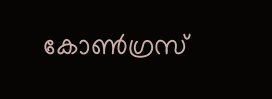കോണ്‍ഗ്രസ്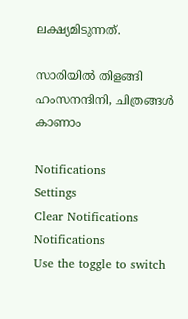ലക്ഷ്യമിടുന്നത്.

സാരിയിൽ തിളങ്ങി ഹംസനന്ദിനി, ചിത്രങ്ങൾ കാണാം

Notifications
Settings
Clear Notifications
Notifications
Use the toggle to switch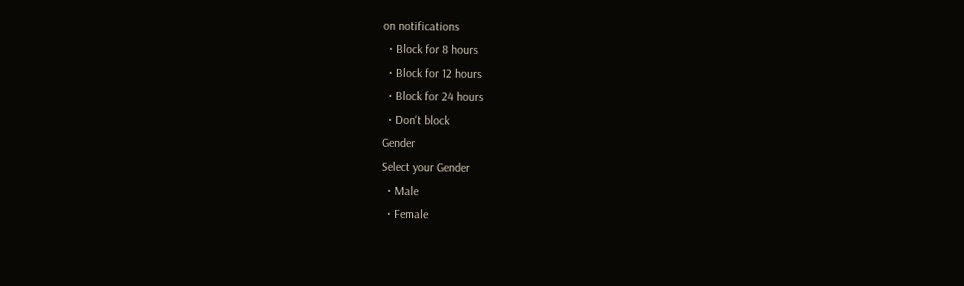on notifications
  • Block for 8 hours
  • Block for 12 hours
  • Block for 24 hours
  • Don't block
Gender
Select your Gender
  • Male
  • Female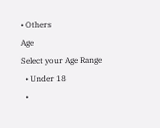• Others
Age
Select your Age Range
  • Under 18
  •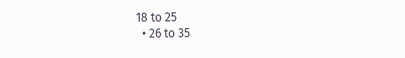18 to 25
  • 26 to 35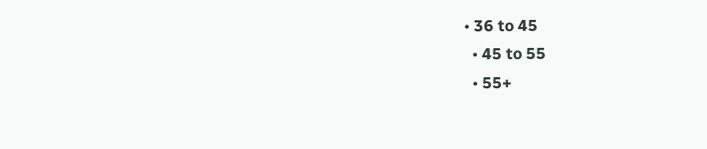• 36 to 45
  • 45 to 55
  • 55+